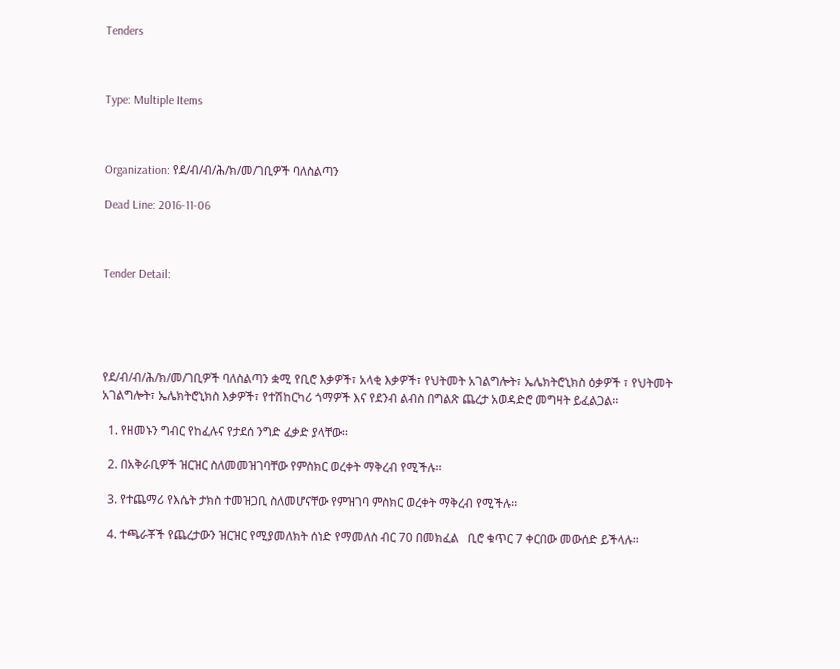Tenders



Type: Multiple Items



Organization: የደ/ብ/ብ/ሕ/ክ/መ/ገቢዎች ባለስልጣን

Dead Line: 2016-11-06



Tender Detail:





የደ/ብ/ብ/ሕ/ክ/መ/ገቢዎች ባለስልጣን ቋሚ የቢሮ እቃዎች፣ አላቂ እቃዎች፣ የህትመት አገልግሎት፣ ኤሌክትሮኒክስ ዕቃዎች ፣ የህትመት አገልግሎት፣ ኤሌክትሮኒክስ እቃዎች፣ የተሽከርካሪ ጎማዎች እና የደንብ ልብስ በግልጽ ጨረታ አወዳድሮ መግዛት ይፈልጋል፡፡

  1. የዘመኑን ግብር የከፈሉና የታደሰ ንግድ ፈቃድ ያላቸው፡፡

  2. በአቅራቢዎች ዝርዝር ስለመመዝገባቸው የምስክር ወረቀት ማቅረብ የሚችሉ፡፡

  3. የተጨማሪ የእሴት ታክስ ተመዝጋቢ ስለመሆናቸው የምዝገባ ምስክር ወረቀት ማቅረብ የሚችሉ፡፡

  4. ተጫራቾች የጨረታውን ዝርዝር የሚያመለክት ሰነድ የማመለስ ብር 70 በመክፈል   ቢሮ ቁጥር 7 ቀርበው መውሰድ ይችላሉ፡፡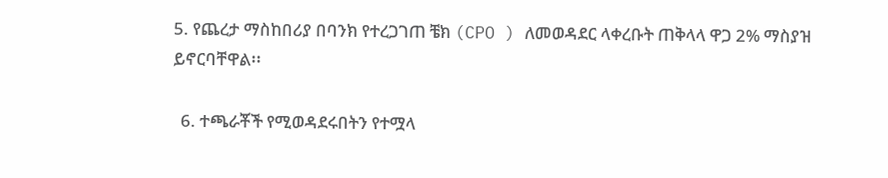5. የጨረታ ማስከበሪያ በባንክ የተረጋገጠ ቼክ (CPO ) ለመወዳደር ላቀረቡት ጠቅላላ ዋጋ 2% ማስያዝ ይኖርባቸዋል፡፡

  6. ተጫራቾች የሚወዳደሩበትን የተሟላ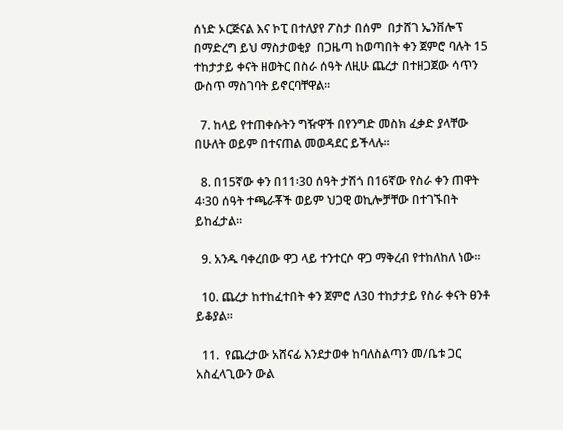ሰነድ ኦርጅናል እና ኮፒ በተለያየ ፖስታ በሰም  በታሸገ ኤንቨሎፕ በማድረግ ይህ ማስታወቂያ  በጋዜጣ ከወጣበት ቀን ጀምሮ ባሉት 15 ተከታታይ ቀናት ዘወትር በስራ ሰዓት ለዚሁ ጨረታ በተዘጋጀው ሳጥን ውስጥ ማስገባት ይኖርባቸዋል፡፡

  7. ከላይ የተጠቀሱትን ግዥዋች በየንግድ መስክ ፈቃድ ያላቸው በሁለት ወይም በተናጠል መወዳደር ይችላሉ፡፡

  8. በ15ኛው ቀን በ11፡30 ሰዓት ታሽጎ በ16ኛው የስራ ቀን ጠዋት 4፡30 ሰዓት ተጫራቾች ወይም ህጋዊ ወኪሎቻቸው በተገኙበት ይከፈታል፡፡

  9. አንዱ ባቀረበው ዋጋ ላይ ተንተርሶ ዋጋ ማቅረብ የተከለከለ ነው፡፡

  10. ጨረታ ከተከፈተበት ቀን ጀምሮ ለ30 ተከታታይ የስራ ቀናት ፀንቶ  ይቆያል፡፡

  11.  የጨረታው አሸናፊ እንደታወቀ ከባለስልጣን መ/ቤቱ ጋር አስፈላጊውን ውል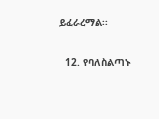ይፈራረማል፡፡

  12. የባለስልጣኑ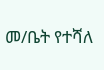መ/ቤት የተሻለ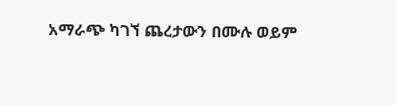አማራጭ ካገኘ ጨረታውን በሙሉ ወይም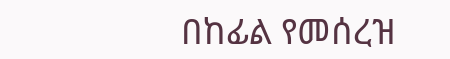በከፊል የመሰረዝ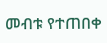መብቱ የተጠበቀ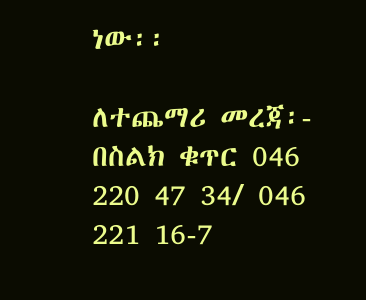ነው፡፡

ለተጨማሪ መረጃ፡- በስልክ ቁጥር 046 220 47 34/ 046 221 16-7